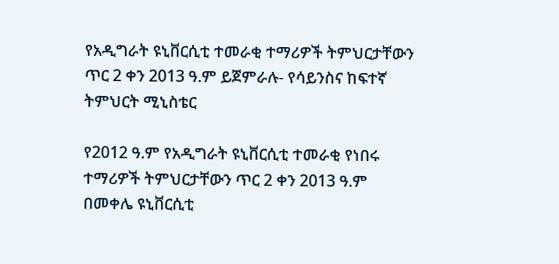የአዲግራት ዩኒቨርሲቲ ተመራቂ ተማሪዎች ትምህርታቸውን ጥር 2 ቀን 2013 ዓ.ም ይጀምራሉ- የሳይንስና ከፍተኛ ትምህርት ሚኒስቴር

የ2012 ዓ.ም የአዲግራት ዩኒቨርሲቲ ተመራቂ የነበሩ ተማሪዎች ትምህርታቸውን ጥር 2 ቀን 2013 ዓ.ም በመቀሌ ዩኒቨርሲቲ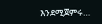እንደሚጀምሩ…